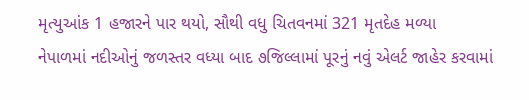મૃત્યુઆંક 1 હજારને પાર થયો, સૌથી વધુ ચિતવનમાં 321 મૃતદેહ મળ્યા
નેપાળમાં નદીઓનું જળસ્તર વધ્યા બાદ ૭જિલ્લામાં પૂરનું નવું એલર્ટ જાહેર કરવામાં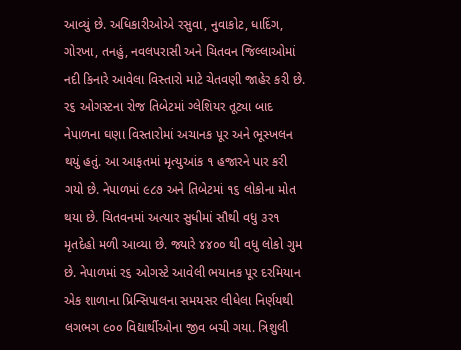આવ્યું છે. અધિકારીઓએ રસુવા, નુવાકોટ, ધાદિંગ, ગોરખા, તનહું, નવલપરાસી અને ચિતવન જિલ્લાઓમાં નદી કિનારે આવેલા વિસ્તારો માટે ચેતવણી જાહેર કરી છે. ર૬ ઓગસ્ટના રોજ તિબેટમાં ગ્લેશિયર તૂટ્યા બાદ નેપાળના ઘણા વિસ્તારોમાં અચાનક પૂર અને ભૂસ્ખલન થયું હતું. આ આફતમાં મૃત્યુઆંક ૧ હજારને પાર કરી ગયો છે. નેપાળમાં ૯૮૭ અને તિબેટમાં ૧૬ લોકોના મોત થયા છે. ચિતવનમાં અત્યાર સુધીમાં સૌથી વધુ ૩ર૧ મૃતદેહો મળી આવ્યા છે. જ્યારે ૪૪૦૦ થી વધુ લોકો ગુમ છે. નેપાળમાં ર૬ ઓગસ્ટે આવેલી ભયાનક પૂર દરમિયાન એક શાળાના પ્રિન્સિપાલના સમયસર લીધેલા નિર્ણયથી લગભગ ૯૦૦ વિદ્યાર્થીઓના જીવ બચી ગયા. ત્રિશુલી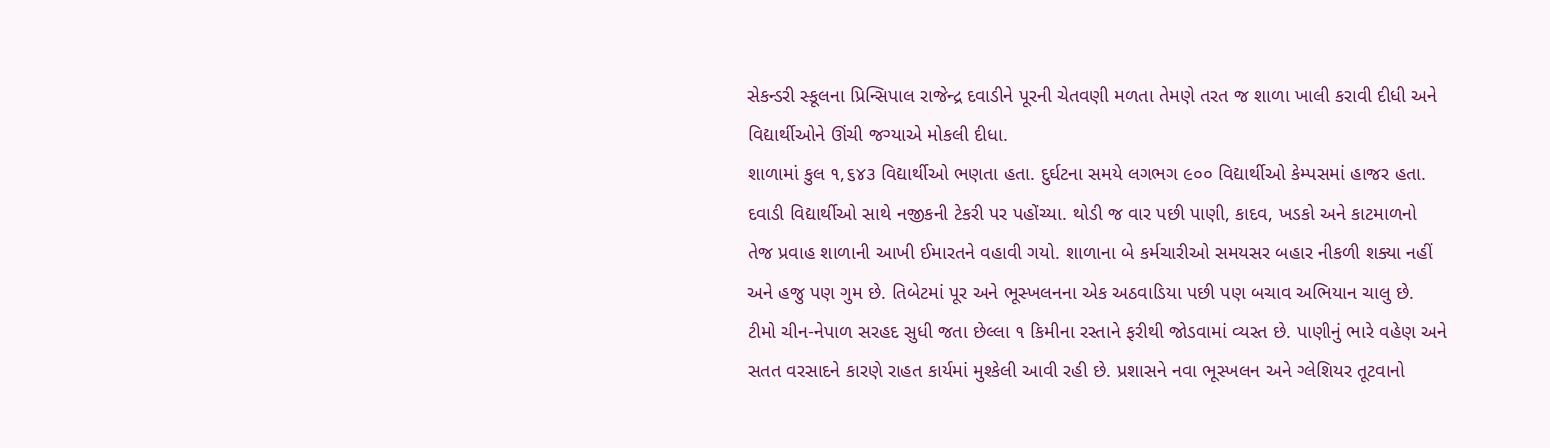સેકન્ડરી સ્કૂલના પ્રિન્સિપાલ રાજેન્દ્ર દવાડીને પૂરની ચેતવણી મળતા તેમણે તરત જ શાળા ખાલી કરાવી દીધી અને વિદ્યાર્થીઓને ઊંચી જગ્યાએ મોકલી દીધા.
શાળામાં કુલ ૧,૬૪૩ વિદ્યાર્થીઓ ભણતા હતા. દુર્ઘટના સમયે લગભગ ૯૦૦ વિદ્યાર્થીઓ કેમ્પસમાં હાજર હતા. દવાડી વિદ્યાર્થીઓ સાથે નજીકની ટેકરી પર પહોંચ્યા. થોડી જ વાર પછી પાણી, કાદવ, ખડકો અને કાટમાળનો તેજ પ્રવાહ શાળાની આખી ઈમારતને વહાવી ગયો. શાળાના બે કર્મચારીઓ સમયસર બહાર નીકળી શક્યા નહીં અને હજુ પણ ગુમ છે. તિબેટમાં પૂર અને ભૂસ્ખલનના એક અઠવાડિયા પછી પણ બચાવ અભિયાન ચાલુ છે. ટીમો ચીન-નેપાળ સરહદ સુધી જતા છેલ્લા ૧ કિમીના રસ્તાને ફરીથી જોડવામાં વ્યસ્ત છે. પાણીનું ભારે વહેણ અને સતત વરસાદને કારણે રાહત કાર્યમાં મુશ્કેલી આવી રહી છે. પ્રશાસને નવા ભૂસ્ખલન અને ગ્લેશિયર તૂટવાનો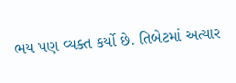ભય પણ વ્યક્ત કર્યો છે. તિબેટમાં અત્યાર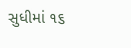સુધીમાં ૧૬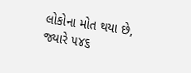લોકોના મોત થયા છે, જ્યારે ૫૪૬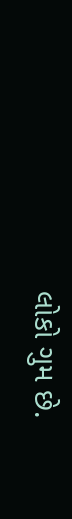લોકો ગુમ છે.